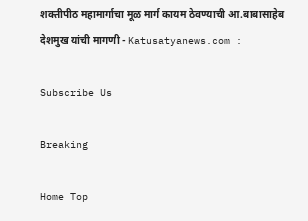शक्तीपीठ महामार्गाचा मूळ मार्ग कायम ठेवण्याची आ.बाबासाहेब देशमुख यांची मागणी - Katusatyanews.com :

Subscribe Us

Breaking

Home Top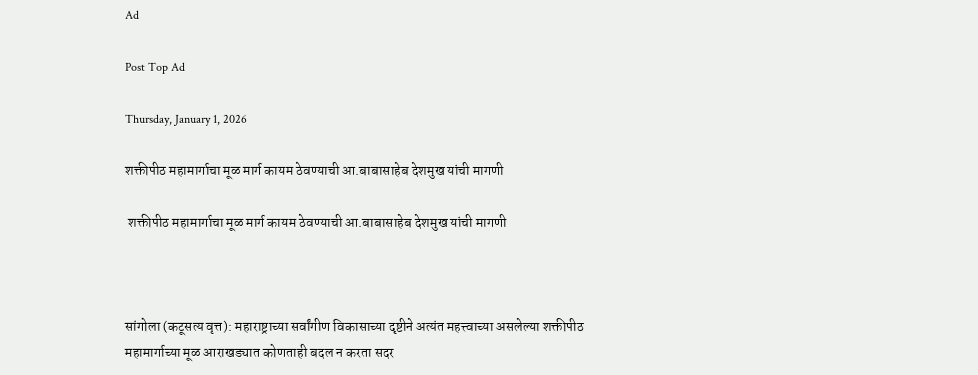Ad

Post Top Ad

Thursday, January 1, 2026

शक्तीपीठ महामार्गाचा मूळ मार्ग कायम ठेवण्याची आ.बाबासाहेब देशमुख यांची मागणी

 शक्तीपीठ महामार्गाचा मूळ मार्ग कायम ठेवण्याची आ.बाबासाहेब देशमुख यांची मागणी



सांगोला (कटूसत्य वृत्त): महाराष्ट्राच्या सर्वांगीण विकासाच्या दृष्टीने अत्यंत महत्त्वाच्या असलेल्या शक्तीपीठ महामार्गाच्या मूळ आराखड्यात कोणताही बदल न करता सदर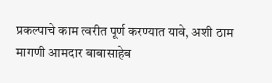प्रकल्पाचे काम त्वरीत पूर्ण करण्यात यावे, अशी ठाम मागणी आमदार बाबासाहेब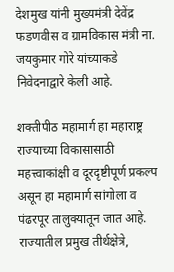देशमुख यांनी मुख्यमंत्री देवेंद्र फडणवीस व ग्रामविकास मंत्री ना. जयकुमार गोरे यांच्याकडे निवेदनाद्वारे केली आहे.

शक्तीपीठ महामार्ग हा महाराष्ट्र राज्याच्या विकासासाठी महत्त्वाकांक्षी व दूरदृष्टीपूर्ण प्रकल्प असून हा महामार्ग सांगोला व पंढरपूर तालुक्यातून जात आहे. राज्यातील प्रमुख तीर्थक्षेत्रे,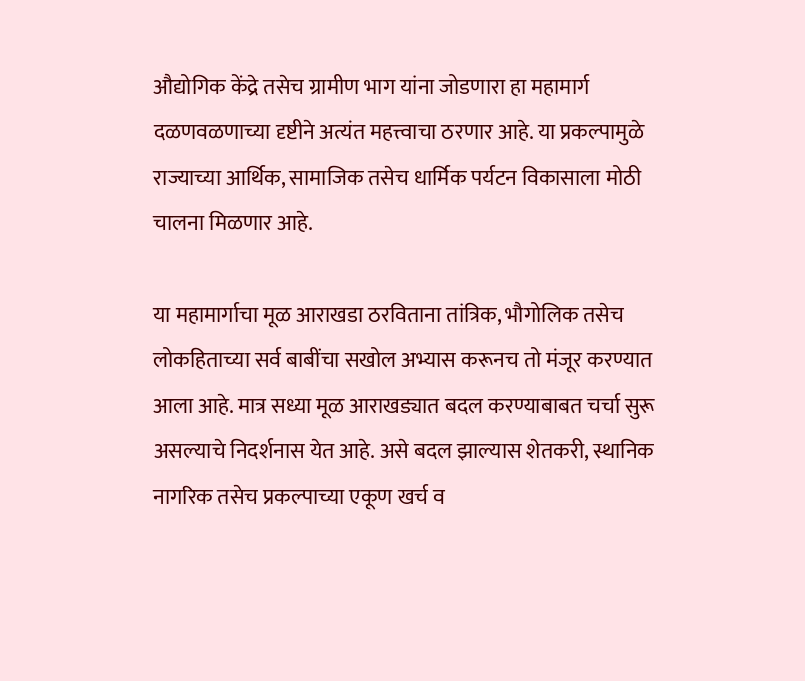औद्योगिक केंद्रे तसेच ग्रामीण भाग यांना जोडणारा हा महामार्ग दळणवळणाच्या दृष्टीने अत्यंत महत्त्वाचा ठरणार आहे. या प्रकल्पामुळे राज्याच्या आर्थिक, सामाजिक तसेच धार्मिक पर्यटन विकासाला मोठी चालना मिळणार आहे.

या महामार्गाचा मूळ आराखडा ठरविताना तांत्रिक, भौगोलिक तसेच लोकहिताच्या सर्व बाबींचा सखोल अभ्यास करूनच तो मंजूर करण्यात आला आहे. मात्र सध्या मूळ आराखड्यात बदल करण्याबाबत चर्चा सुरू असल्याचे निदर्शनास येत आहे. असे बदल झाल्यास शेतकरी, स्थानिक नागरिक तसेच प्रकल्पाच्या एकूण खर्च व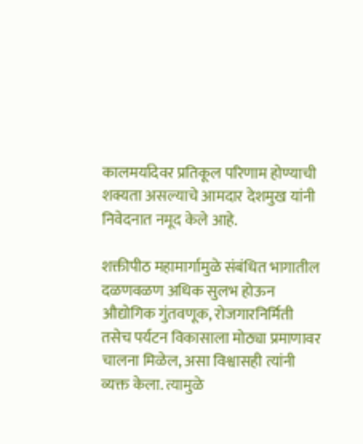कालमर्यादेवर प्रतिकूल परिणाम होण्याची शक्यता असल्याचे आमदार देशमुख यांनी निवेदनात नमूद केले आहे.

शक्तीपीठ महामार्गामुळे संबंधित भागातील दळणवळण अधिक सुलभ होऊन औद्योगिक गुंतवणूक, रोजगारनिर्मिती तसेच पर्यटन विकासाला मोठ्या प्रमाणावर चालना मिळेल, असा विश्वासही त्यांनी व्यक्त केला. त्यामुळे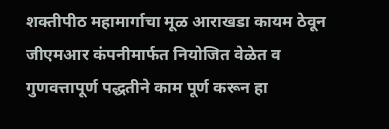शक्तीपीठ महामार्गाचा मूळ आराखडा कायम ठेवून जीएमआर कंपनीमार्फत नियोजित वेळेत व गुणवत्तापूर्ण पद्धतीने काम पूर्ण करून हा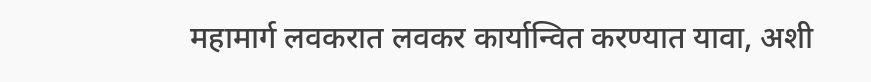महामार्ग लवकरात लवकर कार्यान्वित करण्यात यावा, अशी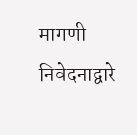मागणी निवेदनाद्वारे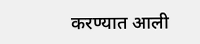करण्यात आली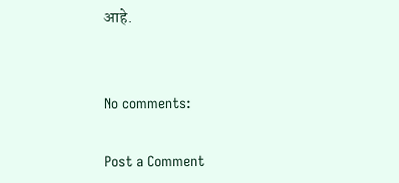आहे.


No comments:

Post a Comment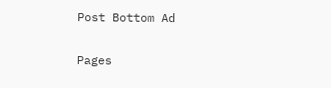Post Bottom Ad

Pages